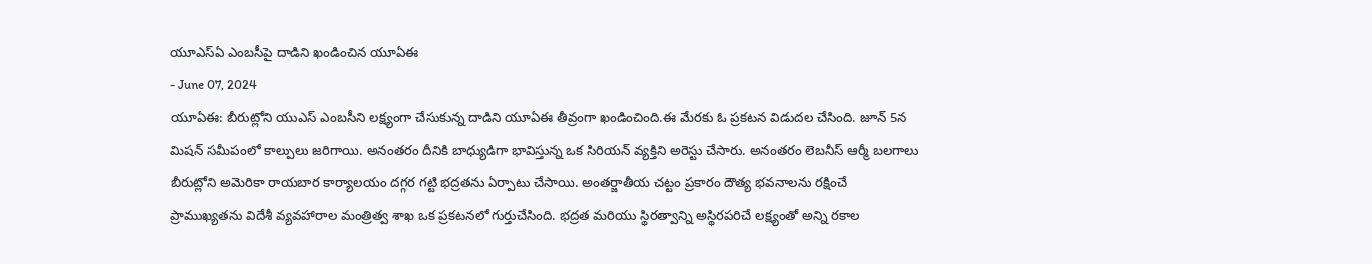యూఎస్ఏ ఎంబసీపై దాడిని ఖండించిన యూఏఈ
- June 07, 2024
యూఏఈ: బీరుట్లోని యుఎస్ ఎంబసీని లక్ష్యంగా చేసుకున్న దాడిని యూఏఈ తీవ్రంగా ఖండించింది.ఈ మేరకు ఓ ప్రకటన విడుదల చేసింది. జూన్ 5న మిషన్ సమీపంలో కాల్పులు జరిగాయి. అనంతరం దీనికి బాధ్యుడిగా భావిస్తున్న ఒక సిరియన్ వ్యక్తిని అరెస్టు చేసారు. అనంతరం లెబనీస్ ఆర్మీ బలగాలు బీరుట్లోని అమెరికా రాయబార కార్యాలయం దగ్గర గట్టి భద్రతను ఏర్పాటు చేసాయి. అంతర్జాతీయ చట్టం ప్రకారం దౌత్య భవనాలను రక్షించే ప్రాముఖ్యతను విదేశీ వ్యవహారాల మంత్రిత్వ శాఖ ఒక ప్రకటనలో గుర్తుచేసింది. భద్రత మరియు స్థిరత్వాన్ని అస్థిరపరిచే లక్ష్యంతో అన్ని రకాల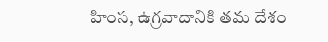హింస, ఉగ్రవాదానికి తమ దేశం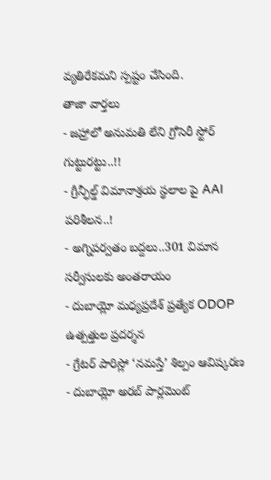వ్యతిరేకమని స్పష్టం చేసింది.
తాజా వార్తలు
- జహ్రాలో అనుమతి లేని గ్రోసెరీ స్టోర్ గుట్టురట్టు..!!
- గ్రీన్ఫీల్డ్ విమానాశ్రయ స్థలాల పై AAI పరిశీలన..!
- అగ్నిపర్వతం బద్దలు..301 విమాన సర్వీసులకు అంతరాయం
- దుబాయ్లో మధ్యప్రదేశ్ ప్రత్యేక ODOP ఉత్పత్తుల ప్రదర్శన
- గ్రేటర్ పారిస్లో ‘నమస్తే’ శిల్పం ఆవిష్కరణ
- దుబాయ్లో అరబ్ పార్లమెంట్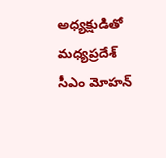అధ్యక్షుడితో మధ్యప్రదేశ్ సీఎం మోహన్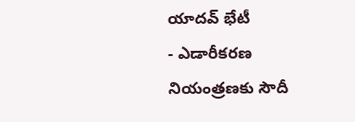యాదవ్ భేటీ
- ఎడారీకరణ నియంత్రణకు సౌదీ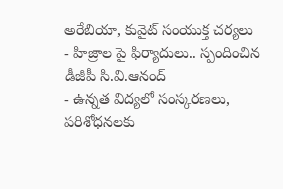అరేబియా, కువైట్ సంయుక్త చర్యలు
- హిజ్రాల పై ఫిర్యాదులు.. స్పందించిన డీజీపీ సి.వి.ఆనంద్
- ఉన్నత విద్యలో సంస్కరణలు, పరిశోధనలకు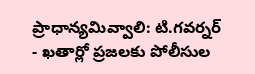ప్రాధాన్యమివ్వాలి: టి.గవర్నర్
- ఖతార్లో ప్రజలకు పోలీసుల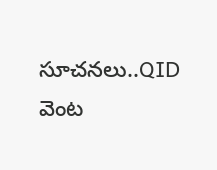సూచనలు..QID వెంట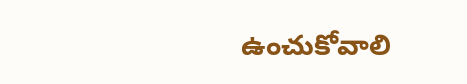ఉంచుకోవాలి